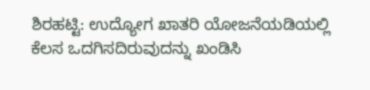ಶಿರಹಟ್ಟಿ: ಉದ್ಯೋಗ ಖಾತರಿ ಯೋಜನೆಯಡಿಯಲ್ಲಿ ಕೆಲಸ ಒದಗಿಸದಿರುವುದನ್ನು ಖಂಡಿಸಿ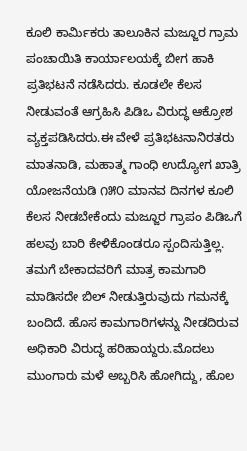ಕೂಲಿ ಕಾರ್ಮಿಕರು ತಾಲೂಕಿನ ಮಜ್ಜೂರ ಗ್ರಾಮ ಪಂಚಾಯಿತಿ ಕಾರ್ಯಾಲಯಕ್ಕೆ ಬೀಗ ಹಾಕಿ ಪ್ರತಿಭಟನೆ ನಡೆಸಿದರು. ಕೂಡಲೇ ಕೆಲಸ ನೀಡುವಂತೆ ಆಗ್ರಹಿಸಿ ಪಿಡಿಒ ವಿರುದ್ಧ ಆಕ್ರೋಶ ವ್ಯಕ್ತಪಡಿಸಿದರು.ಈ ವೇಳೆ ಪ್ರತಿಭಟನಾನಿರತರು ಮಾತನಾಡಿ, ಮಹಾತ್ಮ ಗಾಂಧಿ ಉದ್ಯೋಗ ಖಾತ್ರಿ ಯೋಜನೆಯಡಿ ೧೫೦ ಮಾನವ ದಿನಗಳ ಕೂಲಿ ಕೆಲಸ ನೀಡಬೇಕೆಂದು ಮಜ್ಜೂರ ಗ್ರಾಪಂ ಪಿಡಿಒಗೆ ಹಲವು ಬಾರಿ ಕೇಳಿಕೊಂಡರೂ ಸ್ಪಂದಿಸುತ್ತಿಲ್ಲ. ತಮಗೆ ಬೇಕಾದವರಿಗೆ ಮಾತ್ರ ಕಾಮಗಾರಿ ಮಾಡಿಸದೇ ಬಿಲ್ ನೀಡುತ್ತಿರುವುದು ಗಮನಕ್ಕೆ ಬಂದಿದೆ. ಹೊಸ ಕಾಮಗಾರಿಗಳನ್ನು ನೀಡದಿರುವ ಅಧಿಕಾರಿ ವಿರುದ್ಧ ಹರಿಹಾಯ್ದರು.ಮೊದಲು ಮುಂಗಾರು ಮಳೆ ಅಬ್ಬರಿಸಿ ಹೋಗಿದ್ದು, ಹೊಲ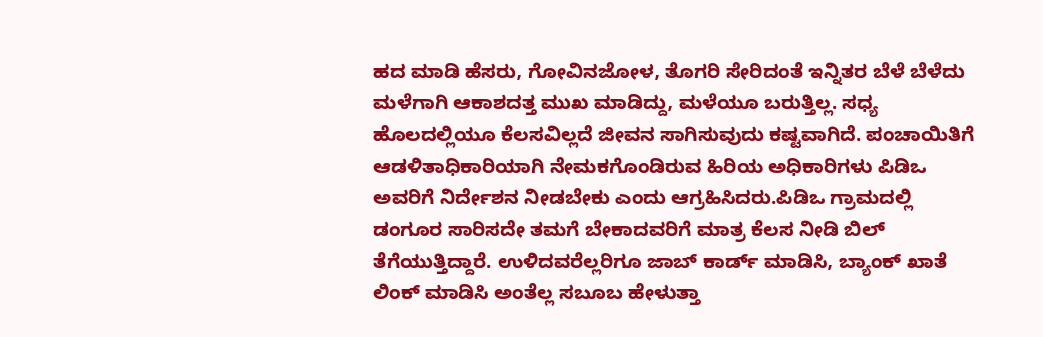ಹದ ಮಾಡಿ ಹೆಸರು, ಗೋವಿನಜೋಳ, ತೊಗರಿ ಸೇರಿದಂತೆ ಇನ್ನಿತರ ಬೆಳೆ ಬೆಳೆದು ಮಳೆಗಾಗಿ ಆಕಾಶದತ್ತ ಮುಖ ಮಾಡಿದ್ದು, ಮಳೆಯೂ ಬರುತ್ತಿಲ್ಲ. ಸಧ್ಯ ಹೊಲದಲ್ಲಿಯೂ ಕೆಲಸವಿಲ್ಲದೆ ಜೀವನ ಸಾಗಿಸುವುದು ಕಷ್ಟವಾಗಿದೆ. ಪಂಚಾಯಿತಿಗೆ ಆಡಳಿತಾಧಿಕಾರಿಯಾಗಿ ನೇಮಕಗೊಂಡಿರುವ ಹಿರಿಯ ಅಧಿಕಾರಿಗಳು ಪಿಡಿಒ ಅವರಿಗೆ ನಿರ್ದೇಶನ ನೀಡಬೇಕು ಎಂದು ಆಗ್ರಹಿಸಿದರು.ಪಿಡಿಒ ಗ್ರಾಮದಲ್ಲಿ ಡಂಗೂರ ಸಾರಿಸದೇ ತಮಗೆ ಬೇಕಾದವರಿಗೆ ಮಾತ್ರ ಕೆಲಸ ನೀಡಿ ಬಿಲ್ ತೆಗೆಯುತ್ತಿದ್ದಾರೆ. ಉಳಿದವರೆಲ್ಲರಿಗೂ ಜಾಬ್ ಕಾರ್ಡ್ ಮಾಡಿಸಿ, ಬ್ಯಾಂಕ್ ಖಾತೆ ಲಿಂಕ್ ಮಾಡಿಸಿ ಅಂತೆಲ್ಲ ಸಬೂಬ ಹೇಳುತ್ತಾ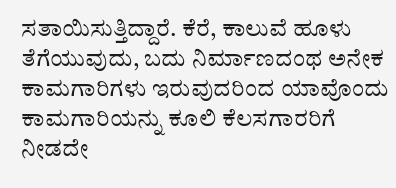ಸತಾಯಿಸುತ್ತಿದ್ದಾರೆ. ಕೆರೆ, ಕಾಲುವೆ ಹೂಳು ತೆಗೆಯುವುದು, ಬದು ನಿರ್ಮಾಣದಂಥ ಅನೇಕ ಕಾಮಗಾರಿಗಳು ಇರುವುದರಿಂದ ಯಾವೊಂದು ಕಾಮಗಾರಿಯನ್ನು ಕೂಲಿ ಕೆಲಸಗಾರರಿಗೆ ನೀಡದೇ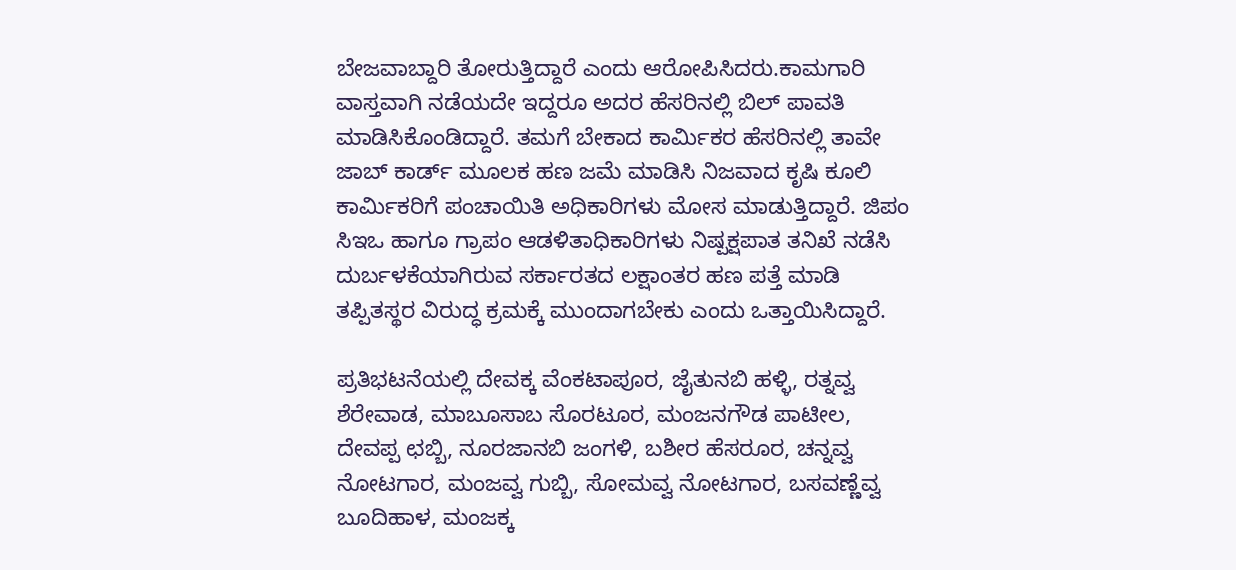ಬೇಜವಾಬ್ದಾರಿ ತೋರುತ್ತಿದ್ದಾರೆ ಎಂದು ಆರೋಪಿಸಿದರು.ಕಾಮಗಾರಿ ವಾಸ್ತವಾಗಿ ನಡೆಯದೇ ಇದ್ದರೂ ಅದರ ಹೆಸರಿನಲ್ಲಿ ಬಿಲ್ ಪಾವತಿ ಮಾಡಿಸಿಕೊಂಡಿದ್ದಾರೆ. ತಮಗೆ ಬೇಕಾದ ಕಾರ್ಮಿಕರ ಹೆಸರಿನಲ್ಲಿ ತಾವೇ ಜಾಬ್ ಕಾರ್ಡ್ ಮೂಲಕ ಹಣ ಜಮೆ ಮಾಡಿಸಿ ನಿಜವಾದ ಕೃಷಿ ಕೂಲಿ ಕಾರ್ಮಿಕರಿಗೆ ಪಂಚಾಯಿತಿ ಅಧಿಕಾರಿಗಳು ಮೋಸ ಮಾಡುತ್ತಿದ್ದಾರೆ. ಜಿಪಂ ಸಿಇಒ ಹಾಗೂ ಗ್ರಾಪಂ ಆಡಳಿತಾಧಿಕಾರಿಗಳು ನಿಷ್ಪಕ್ಷಪಾತ ತನಿಖೆ ನಡೆಸಿ ದುರ್ಬಳಕೆಯಾಗಿರುವ ಸರ್ಕಾರತದ ಲಕ್ಷಾಂತರ ಹಣ ಪತ್ತೆ ಮಾಡಿ ತಪ್ಪಿತಸ್ಥರ ವಿರುದ್ಧ ಕ್ರಮಕ್ಕೆ ಮುಂದಾಗಬೇಕು ಎಂದು ಒತ್ತಾಯಿಸಿದ್ದಾರೆ.

ಪ್ರತಿಭಟನೆಯಲ್ಲಿ ದೇವಕ್ಕ ವೆಂಕಟಾಪೂರ, ಜೈತುನಬಿ ಹಳ್ಳಿ, ರತ್ನವ್ವ ಶೆರೇವಾಡ, ಮಾಬೂಸಾಬ ಸೊರಟೂರ, ಮಂಜನಗೌಡ ಪಾಟೀಲ, ದೇವಪ್ಪ ಛಬ್ಬಿ, ನೂರಜಾನಬಿ ಜಂಗಳಿ, ಬಶೀರ ಹೆಸರೂರ, ಚನ್ನವ್ವ ನೋಟಗಾರ, ಮಂಜವ್ವ ಗುಬ್ಬಿ, ಸೋಮವ್ವ ನೋಟಗಾರ, ಬಸವಣ್ಣೆವ್ವ ಬೂದಿಹಾಳ, ಮಂಜಕ್ಕ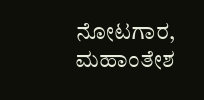ನೋಟಗಾರ, ಮಹಾಂತೇಶ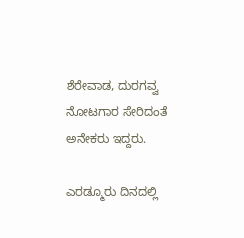ಶೆರೇವಾಡ, ದುರಗವ್ವ ನೋಟಗಾರ ಸೇರಿದಂತೆ ಅನೇಕರು ಇದ್ದರು.

ಎರಡ್ಮೂರು ದಿನದಲ್ಲಿ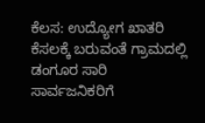ಕೆಲಸ: ಉದ್ಯೋಗ ಖಾತರಿ ಕೆಸಲಕ್ಕೆ ಬರುವಂತೆ ಗ್ರಾಮದಲ್ಲಿ ಡಂಗೂರ ಸಾರಿ ಸಾರ್ವಜನಿಕರಿಗೆ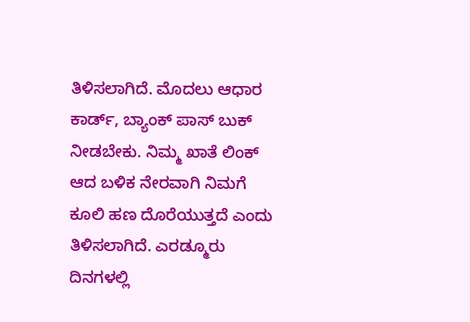ತಿಳಿಸಲಾಗಿದೆ. ಮೊದಲು ಆಧಾರ ಕಾರ್ಡ್, ಬ್ಯಾಂಕ್ ಪಾಸ್ ಬುಕ್ ನೀಡಬೇಕು. ನಿಮ್ಮ ಖಾತೆ ಲಿಂಕ್ ಆದ ಬಳಿಕ ನೇರವಾಗಿ ನಿಮಗೆ ಕೂಲಿ ಹಣ ದೊರೆಯುತ್ತದೆ ಎಂದು ತಿಳಿಸಲಾಗಿದೆ. ಎರಡ್ಮೂರು ದಿನಗಳಲ್ಲಿ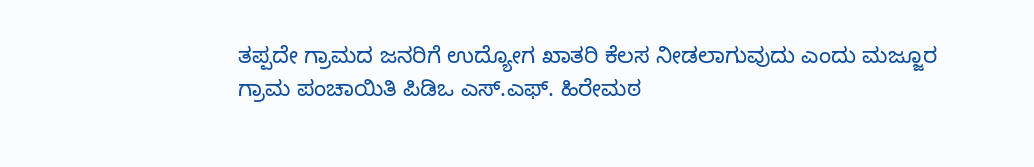ತಪ್ಪದೇ ಗ್ರಾಮದ ಜನರಿಗೆ ಉದ್ಯೋಗ ಖಾತರಿ ಕೆಲಸ ನೀಡಲಾಗುವುದು ಎಂದು ಮಜ್ಜೂರ ಗ್ರಾಮ ಪಂಚಾಯಿತಿ ಪಿಡಿಒ ಎಸ್.ಎಫ್. ಹಿರೇಮಠ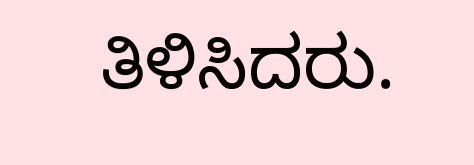ತಿಳಿಸಿದರು.